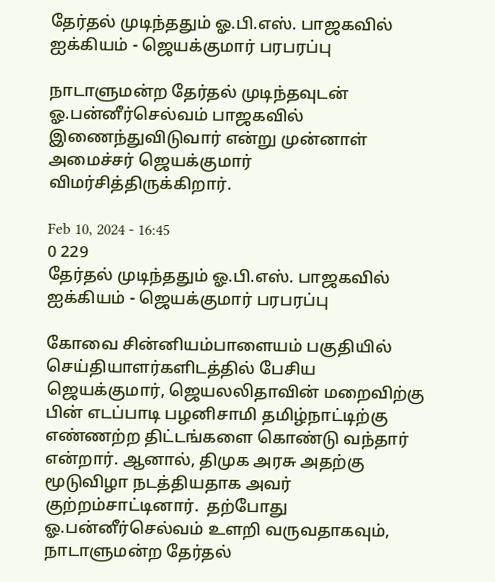தேர்தல் முடிந்ததும் ஓ.பி.எஸ். பாஜகவில் ஐக்கியம் - ஜெயக்குமார் பரபரப்பு

நாடாளுமன்ற தேர்தல் முடிந்தவுடன் ஓ.பன்னீர்செல்வம் பாஜகவில் இணைந்துவிடுவார் என்று முன்னாள் அமைச்சர் ஜெயக்குமார் விமர்சித்திருக்கிறார்.

Feb 10, 2024 - 16:45
0 229
தேர்தல் முடிந்ததும் ஓ.பி.எஸ். பாஜகவில் ஐக்கியம் - ஜெயக்குமார் பரபரப்பு

கோவை சின்னியம்பாளையம் பகுதியில் செய்தியாளர்களிடத்தில் பேசிய ஜெயக்குமார், ஜெயலலிதாவின் மறைவிற்கு பின் எடப்பாடி பழனிசாமி தமிழ்நாட்டிற்கு எண்ணற்ற திட்டங்களை கொண்டு வந்தார் என்றார். ஆனால், திமுக அரசு அதற்கு மூடுவிழா நடத்தியதாக அவர் குற்றம்சாட்டினார்.  தற்போது ஓ.பன்னீர்செல்வம் உளறி வருவதாகவும், நாடாளுமன்ற தேர்தல்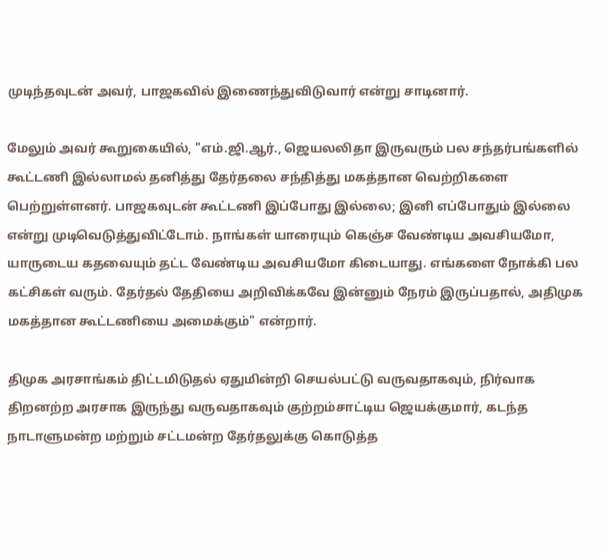முடிந்தவுடன் அவர், பாஜகவில் இணைந்துவிடுவார் என்று சாடினார்.

மேலும் அவர் கூறுகையில், "எம்.ஜி.ஆர்., ஜெயலலிதா இருவரும் பல சந்தர்பங்களில் கூட்டணி இல்லாமல் தனித்து தேர்தலை சந்தித்து மகத்தான வெற்றிகளை பெற்றுள்ளனர். பாஜகவுடன் கூட்டணி இப்போது இல்லை; இனி எப்போதும் இல்லை என்று முடிவெடுத்துவிட்டோம். நாங்கள் யாரையும் கெஞ்ச வேண்டிய அவசியமோ, யாருடைய கதவையும் தட்ட வேண்டிய அவசியமோ கிடையாது. எங்களை நோக்கி பல கட்சிகள் வரும். தேர்தல் தேதியை அறிவிக்கவே இன்னும் நேரம் இருப்பதால், அதிமுக மகத்தான கூட்டணியை அமைக்கும்" என்றார்.

திமுக அரசாங்கம் திட்டமிடுதல் ஏதுமின்றி செயல்பட்டு வருவதாகவும், நிர்வாக திறனற்ற அரசாக இருந்து வருவதாகவும் குற்றம்சாட்டிய ஜெயக்குமார், கடந்த நாடாளுமன்ற மற்றும் சட்டமன்ற தேர்தலுக்கு கொடுத்த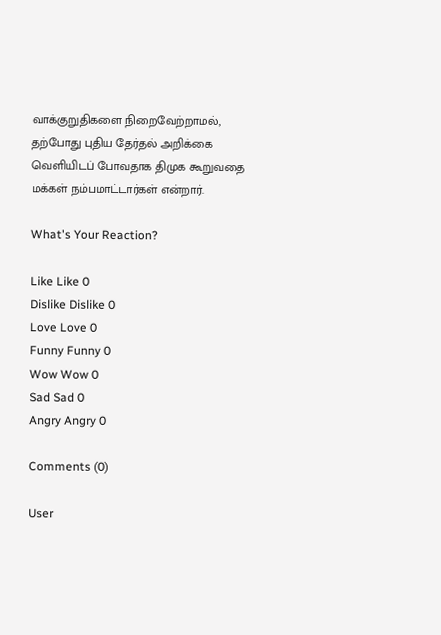வாக்குறுதிகளை நிறைவேற்றாமல், தற்போது புதிய தேர்தல் அறிக்கை வெளியிடப் போவதாக திமுக கூறுவதை மக்கள் நம்பமாட்டார்கள் என்றார்.

What's Your Reaction?

Like Like 0
Dislike Dislike 0
Love Love 0
Funny Funny 0
Wow Wow 0
Sad Sad 0
Angry Angry 0

Comments (0)

User